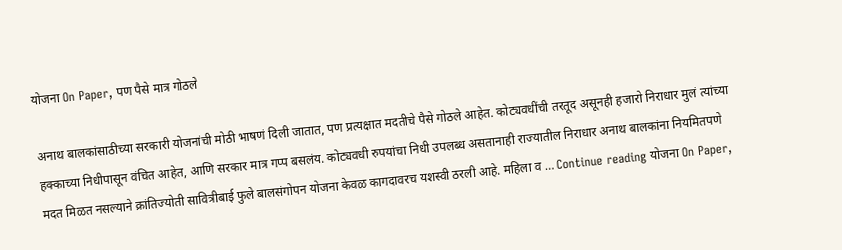योजना On Paper, पण पैसे मात्र गोठले

अनाथ बालकांसाठीच्या सरकारी योजनांची मोठी भाषणं दिली जातात, पण प्रत्यक्षात मदतीचे पैसे गोठले आहेत. कोट्यवधींची तरतूद असूनही हजारो निराधार मुलं त्यांच्या हक्काच्या निधीपासून वंचित आहेत, आणि सरकार मात्र गप्प बसलंय. कोट्यवधी रुपयांचा निधी उपलब्ध असतानाही राज्यातील निराधार अनाथ बालकांना नियमितपणे मदत मिळत नसल्याने क्रांतिज्योती सावित्रीबाई फुले बालसंगोपन योजना केवळ कागदावरच यशस्वी ठरली आहे. महिला व … Continue reading योजना On Paper,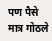पण पैसे मात्र गोठले